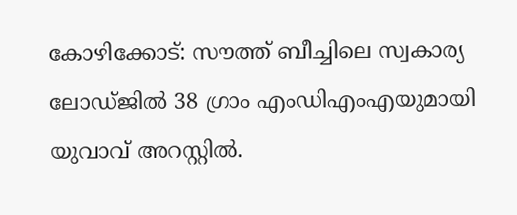കോഴിക്കോട്: സൗത്ത് ബീച്ചിലെ സ്വകാര്യ ലോഡ്ജിൽ 38 ഗ്രാം എംഡിഎംഎയുമായി യുവാവ് അറസ്റ്റിൽ.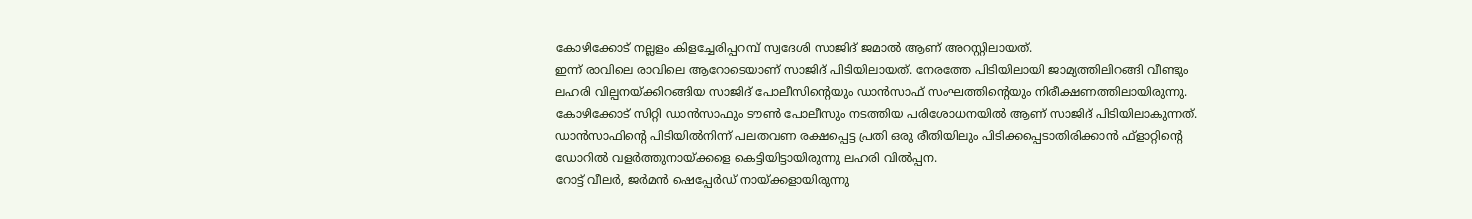കോഴിക്കോട് നല്ലളം കിളച്ചേരിപ്പറമ്പ് സ്വദേശി സാജിദ് ജമാൽ ആണ് അറസ്റ്റിലായത്.
ഇന്ന് രാവിലെ രാവിലെ ആറോടെയാണ് സാജിദ് പിടിയിലായത്. നേരത്തേ പിടിയിലായി ജാമ്യത്തിലിറങ്ങി വീണ്ടും ലഹരി വില്പനയ്ക്കിറങ്ങിയ സാജിദ് പോലീസിന്റെയും ഡാൻസാഫ് സംഘത്തിന്റെയും നിരീക്ഷണത്തിലായിരുന്നു.
കോഴിക്കോട് സിറ്റി ഡാൻസാഫും ടൗൺ പോലീസും നടത്തിയ പരിശോധനയിൽ ആണ് സാജിദ് പിടിയിലാകുന്നത്. ഡാൻസാഫിന്റെ പിടിയിൽനിന്ന് പലതവണ രക്ഷപ്പെട്ട പ്രതി ഒരു രീതിയിലും പിടിക്കപ്പെടാതിരിക്കാൻ ഫ്ളാറ്റിന്റെ ഡോറിൽ വളർത്തുനായ്ക്കളെ കെട്ടിയിട്ടായിരുന്നു ലഹരി വിൽപ്പന.
റോട്ട് വീലർ, ജർമൻ ഷെപ്പേർഡ് നായ്ക്കളായിരുന്നു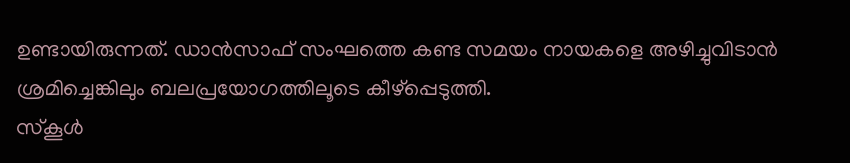ഉണ്ടായിരുന്നത്. ഡാൻസാഫ് സംഘത്തെ കണ്ട സമയം നായകളെ അഴിച്ചുവിടാൻ ശ്രമിച്ചെങ്കിലും ബലപ്രയോഗത്തിലൂടെ കീഴ്പ്പെടുത്തി.
സ്കൂൾ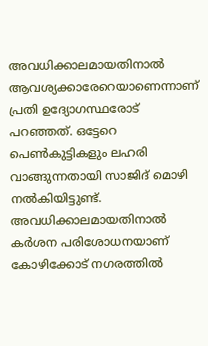അവധിക്കാലമായതിനാൽ ആവശ്യക്കാരേറെയാണെന്നാണ് പ്രതി ഉദ്യോഗസ്ഥരോട് പറഞ്ഞത്. ഒട്ടേറെ പെൺകുട്ടികളും ലഹരി വാങ്ങുന്നതായി സാജിദ് മൊഴി നൽകിയിട്ടുണ്ട്. അവധിക്കാലമായതിനാൽ കർശന പരിശോധനയാണ് കോഴിക്കോട് നഗരത്തിൽ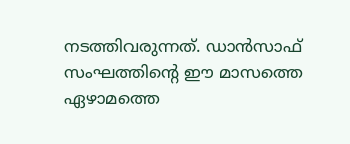നടത്തിവരുന്നത്. ഡാൻസാഫ് സംഘത്തിന്റെ ഈ മാസത്തെ ഏഴാമത്തെ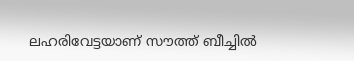ലഹരിവേട്ടയാണ് സൗത്ത് ബീച്ചിൽ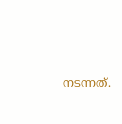നടന്നത്.